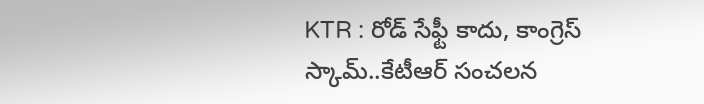KTR : రోడ్ సేఫ్టీ కాదు, కాంగ్రెస్ స్కామ్..కేటీఆర్ సంచలన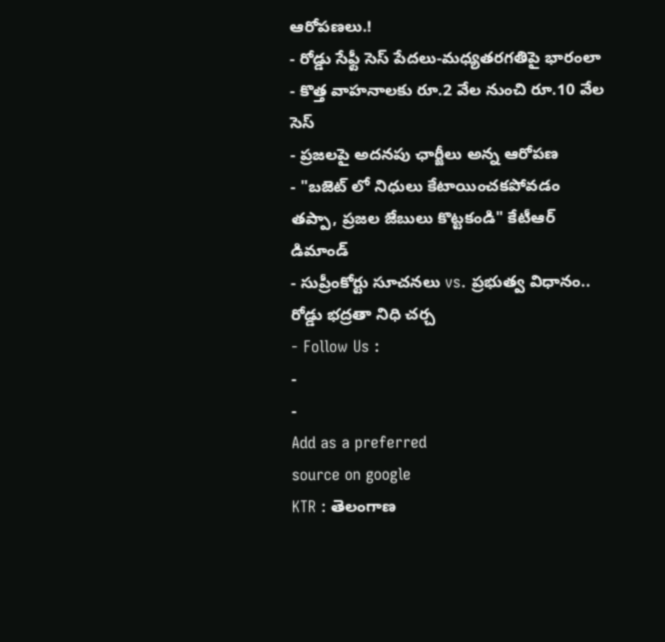ఆరోపణలు.!
- రోడ్డు సేఫ్టీ సెస్ పేదలు-మధ్యతరగతిపై భారంలా
- కొత్త వాహనాలకు రూ.2 వేల నుంచి రూ.10 వేల సెస్
- ప్రజలపై అదనపు ఛార్జీలు అన్న ఆరోపణ
- "బజెట్ లో నిధులు కేటాయించకపోవడం తప్పా, ప్రజల జేబులు కొట్టకండి" కేటీఆర్ డిమాండ్
- సుప్రీంకోర్టు సూచనలు vs. ప్రభుత్వ విధానం.. రోడ్డు భద్రతా నిధి చర్చ
- Follow Us :
-
-
Add as a preferred
source on google
KTR : తెలంగాణ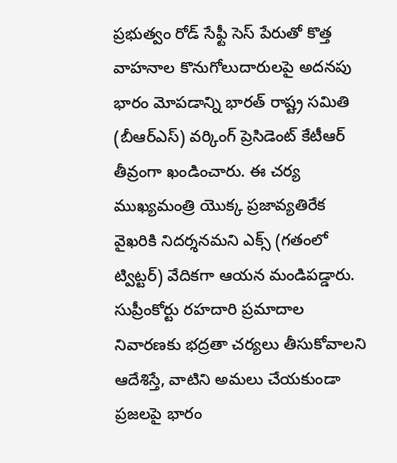ప్రభుత్వం రోడ్ సేఫ్టీ సెస్ పేరుతో కొత్త వాహనాల కొనుగోలుదారులపై అదనపు భారం మోపడాన్ని భారత్ రాష్ట్ర సమితి (బీఆర్ఎస్) వర్కింగ్ ప్రెసిడెంట్ కేటీఆర్ తీవ్రంగా ఖండించారు. ఈ చర్య ముఖ్యమంత్రి యొక్క ప్రజావ్యతిరేక వైఖరికి నిదర్శనమని ఎక్స్ (గతంలో ట్విట్టర్) వేదికగా ఆయన మండిపడ్డారు. సుప్రీంకోర్టు రహదారి ప్రమాదాల నివారణకు భద్రతా చర్యలు తీసుకోవాలని ఆదేశిస్తే, వాటిని అమలు చేయకుండా ప్రజలపై భారం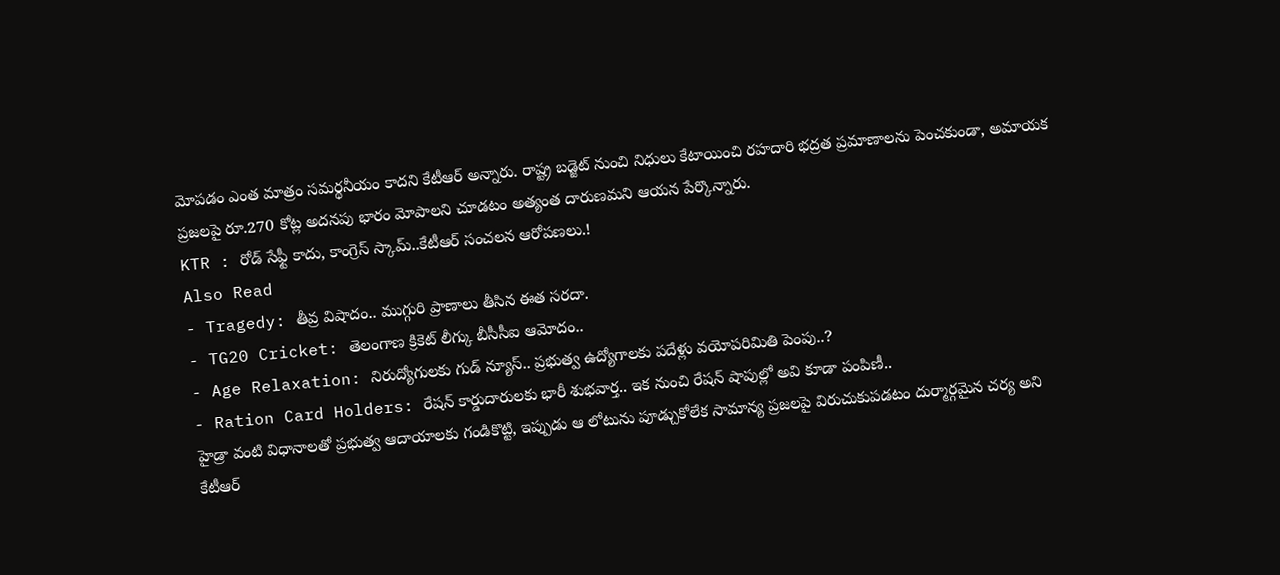మోపడం ఎంత మాత్రం సమర్థనీయం కాదని కేటీఆర్ అన్నారు. రాష్ట్ర బడ్జెట్ నుంచి నిధులు కేటాయించి రహదారి భద్రత ప్రమాణాలను పెంచకుండా, అమాయక ప్రజలపై రూ.270 కోట్ల అదనపు భారం మోపాలని చూడటం అత్యంత దారుణమని ఆయన పేర్కొన్నారు.
KTR : రోడ్ సేఫ్టీ కాదు, కాంగ్రెస్ స్కామ్..కేటీఆర్ సంచలన ఆరోపణలు.!
Also Read
- Tragedy: తీవ్ర విషాదం.. ముగ్గురి ప్రాణాలు తీసిన ఈత సరదా.
- TG20 Cricket: తెలంగాణ క్రికెట్ లీగ్కు బీసీసీఐ ఆమోదం..
- Age Relaxation: నిరుద్యోగులకు గుడ్ న్యూస్.. ప్రభుత్వ ఉద్యోగాలకు పదేళ్లు వయోపరిమితి పెంపు..?
- Ration Card Holders: రేషన్ కార్డుదారులకు భారీ శుభవార్త.. ఇక నుంచి రేషన్ షాపుల్లో అవి కూడా పంపిణీ..
హైడ్రా వంటి విధానాలతో ప్రభుత్వ ఆదాయాలకు గండికొట్టి, ఇప్పుడు ఆ లోటును పూడ్చుకోలేక సామాన్య ప్రజలపై విరుచుకుపడటం దుర్మార్గమైన చర్య అని కేటీఆర్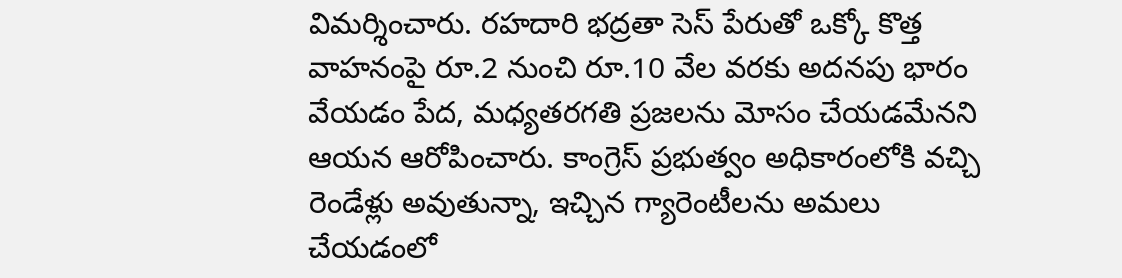విమర్శించారు. రహదారి భద్రతా సెస్ పేరుతో ఒక్కో కొత్త వాహనంపై రూ.2 నుంచి రూ.10 వేల వరకు అదనపు భారం వేయడం పేద, మధ్యతరగతి ప్రజలను మోసం చేయడమేనని ఆయన ఆరోపించారు. కాంగ్రెస్ ప్రభుత్వం అధికారంలోకి వచ్చి రెండేళ్లు అవుతున్నా, ఇచ్చిన గ్యారెంటీలను అమలు చేయడంలో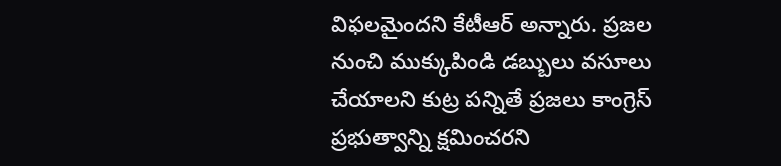విఫలమైందని కేటీఆర్ అన్నారు. ప్రజల నుంచి ముక్కుపిండి డబ్బులు వసూలు చేయాలని కుట్ర పన్నితే ప్రజలు కాంగ్రెస్ ప్రభుత్వాన్ని క్షమించరని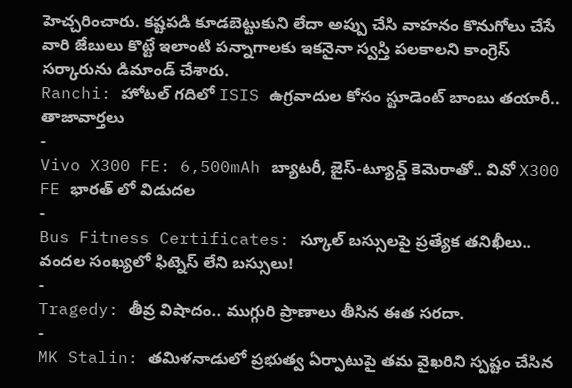హెచ్చరించారు. కష్టపడి కూడబెట్టుకుని లేదా అప్పు చేసి వాహనం కొనుగోలు చేసే వారి జేబులు కొట్టే ఇలాంటి పన్నాగాలకు ఇకనైనా స్వస్తి పలకాలని కాంగ్రెస్ సర్కారును డిమాండ్ చేశారు.
Ranchi: హోటల్ గదిలో ISIS ఉగ్రవాదుల కోసం స్టూడెంట్ బాంబు తయారీ..
తాజావార్తలు
-
Vivo X300 FE: 6,500mAh బ్యాటరీ, జైస్-ట్యూన్డ్ కెమెరాతో.. వివో X300 FE భారత్ లో విడుదల
-
Bus Fitness Certificates: స్కూల్ బస్సులపై ప్రత్యేక తనిఖీలు.. వందల సంఖ్యలో ఫిట్నెస్ లేని బస్సులు!
-
Tragedy: తీవ్ర విషాదం.. ముగ్గురి ప్రాణాలు తీసిన ఈత సరదా.
-
MK Stalin: తమిళనాడులో ప్రభుత్వ ఏర్పాటుపై తమ వైఖరిని స్పష్టం చేసిన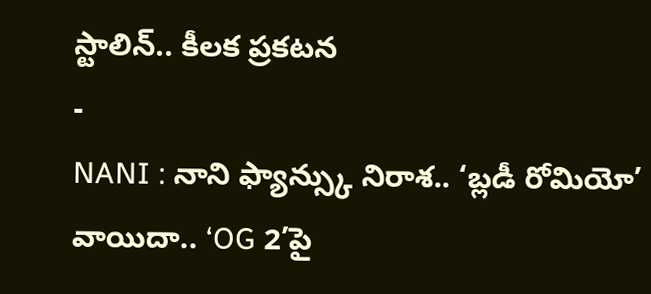స్టాలిన్.. కీలక ప్రకటన
-
NANI : నాని ఫ్యాన్స్కు నిరాశ.. ‘బ్లడీ రోమియో’ వాయిదా.. ‘OG 2’పై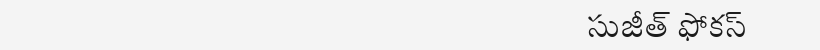సుజీత్ ఫోకస్